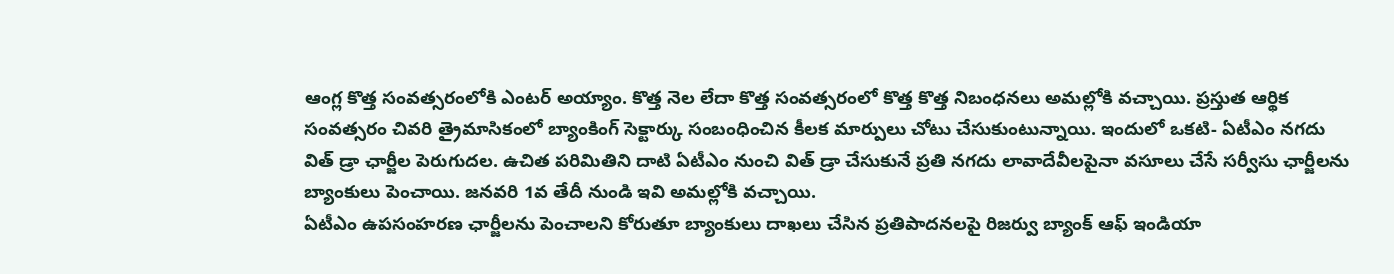ఆంగ్ల కొత్త సంవత్సరంలోకి ఎంటర్ అయ్యాం. కొత్త నెల లేదా కొత్త సంవత్సరంలో కొత్త కొత్త నిబంధనలు అమల్లోకి వచ్చాయి. ప్రస్తుత ఆర్థిక సంవత్సరం చివరి త్రైమాసికంలో బ్యాంకింగ్ సెక్టార్కు సంబంధించిన కీలక మార్పులు చోటు చేసుకుంటున్నాయి. ఇందులో ఒకటి- ఏటీఎం నగదు విత్ డ్రా ఛార్జీల పెరుగుదల. ఉచిత పరిమితిని దాటి ఏటీఎం నుంచి విత్ డ్రా చేసుకునే ప్రతి నగదు లావాదేవీలపైనా వసూలు చేసే సర్వీసు ఛార్జీలను బ్యాంకులు పెంచాయి. జనవరి 1వ తేదీ నుండి ఇవి అమల్లోకి వచ్చాయి.
ఏటీఎం ఉపసంహరణ ఛార్జీలను పెంచాలని కోరుతూ బ్యాంకులు దాఖలు చేసిన ప్రతిపాదనలపై రిజర్వు బ్యాంక్ ఆఫ్ ఇండియా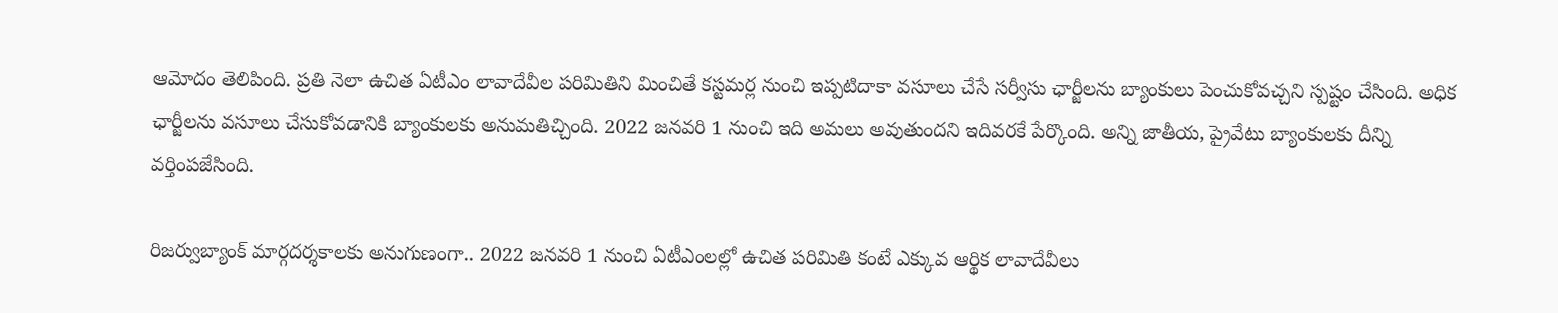ఆమోదం తెలిపింది. ప్రతి నెలా ఉచిత ఏటీఎం లావాదేవీల పరిమితిని మించితే కస్టమర్ల నుంచి ఇప్పటిదాకా వసూలు చేసే సర్వీసు ఛార్జీలను బ్యాంకులు పెంచుకోవచ్చని స్పష్టం చేసింది. అధిక ఛార్జీలను వసూలు చేసుకోవడానికి బ్యాంకులకు అనుమతిచ్చింది. 2022 జనవరి 1 నుంచి ఇది అమలు అవుతుందని ఇదివరకే పేర్కొంది. అన్ని జాతీయ, ప్రైవేటు బ్యాంకులకు దీన్ని వర్తింపజేసింది.

రిజర్వుబ్యాంక్ మార్గదర్శకాలకు అనుగుణంగా.. 2022 జనవరి 1 నుంచి ఏటీఎంలల్లో ఉచిత పరిమితి కంటే ఎక్కువ ఆర్థిక లావాదేవీలు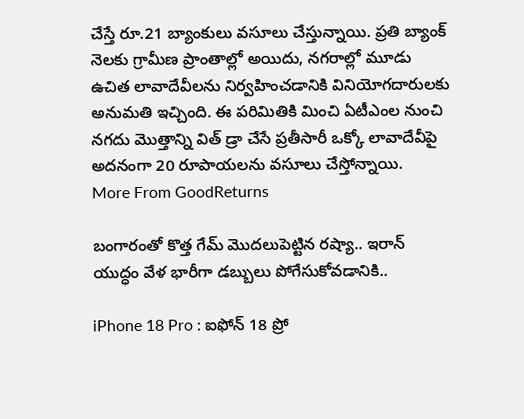చేస్తే రూ.21 బ్యాంకులు వసూలు చేస్తున్నాయి. ప్రతి బ్యాంక్ నెలకు గ్రామీణ ప్రాంతాల్లో అయిదు, నగరాల్లో మూడు ఉచిత లావాదేవీలను నిర్వహించడానికి వినియోగదారులకు అనుమతి ఇచ్చింది. ఈ పరిమితికి మించి ఏటీఎంల నుంచి నగదు మొత్తాన్ని విత్ డ్రా చేసే ప్రతీసారీ ఒక్కో లావాదేవీపై అదనంగా 20 రూపాయలను వసూలు చేస్తోన్నాయి.
More From GoodReturns

బంగారంతో కొత్త గేమ్ మొదలుపెట్టిన రష్యా.. ఇరాన్ యుద్ధం వేళ భారీగా డబ్బులు పోగేసుకోవడానికి..

iPhone 18 Pro : ఐఫోన్ 18 ప్రో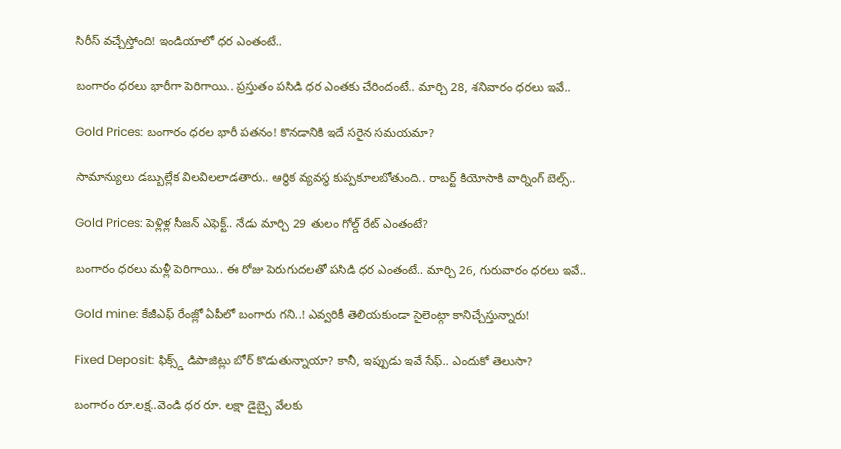సిరీస్ వచ్చేస్తోంది! ఇండియాలో ధర ఎంతంటే..

బంగారం ధరలు భారీగా పెరిగాయి.. ప్రస్తుతం పసిడి ధర ఎంతకు చేరిందంటే.. మార్చి 28, శనివారం ధరలు ఇవే..

Gold Prices: బంగారం ధరల భారీ పతనం! కొనడానికి ఇదే సరైన సమయమా?

సామాన్యులు డబ్బుల్లేక విలవిలలాడతారు.. ఆర్థిక వ్యవస్థ కుప్పకూలబోతుంది.. రాబర్ట్ కియోసాకి వార్నింగ్ బెల్స్..

Gold Prices: పెళ్లిళ్ల సీజన్ ఎఫెక్ట్.. నేడు మార్చి 29 తులం గోల్డ్ రేట్ ఎంతంటే?

బంగారం ధరలు మళ్లీ పెరిగాయి.. ఈ రోజు పెరుగుదలతో పసిడి ధర ఎంతంటే.. మార్చి 26, గురువారం ధరలు ఇవే..

Gold mine: కేజీఎఫ్ రేంజ్లో ఏపీలో బంగారు గని..! ఎవ్వరికీ తెలియకుండా సైలెంట్గా కానిచ్చేస్తున్నారు!

Fixed Deposit: ఫిక్స్డ్ డిపాజిట్లు బోర్ కొడుతున్నాయా? కానీ, ఇప్పుడు ఇవే సేఫ్.. ఎందుకో తెలుసా?

బంగారం రూ.లక్ష..వెండి ధర రూ. లక్షా డైబ్బై వేలకు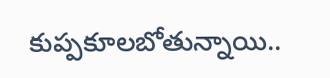కుప్పకూలబోతున్నాయి..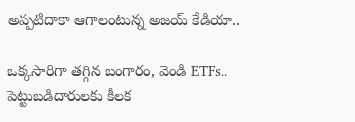అప్పటిదాకా ఆగాలంటున్న అజయ్ కేడియా..

ఒక్కసారిగా తగ్గిన బంగారం, వెండి ETFs.. పెట్టుబడిదారులకు కీలక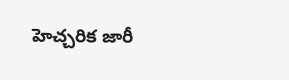హెచ్చరిక జారీ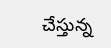చేస్తున్న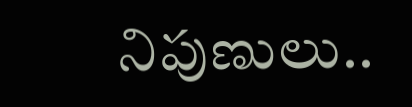నిపుణులు..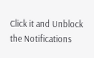Click it and Unblock the Notifications